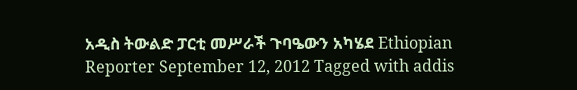አዲስ ትውልድ ፓርቲ መሥራች ጉባዔውን አካሄደ Ethiopian Reporter September 12, 2012 Tagged with addis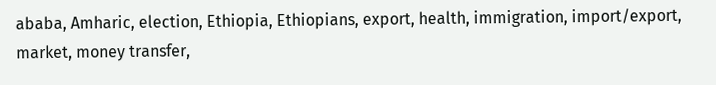ababa, Amharic, election, Ethiopia, Ethiopians, export, health, immigration, import/export, market, money transfer,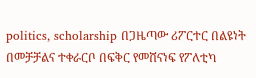politics, scholarship በጋዜጣው ሪፖርተር በልዩነት በመቻቻልና ተቀራርቦ በፍቅር የመሸናነፍ የፖለቲካ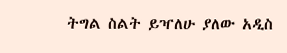ትግል ስልት ይዣለሁ ያለው አዲስ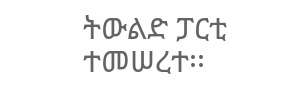ትውልድ ፓርቲ ተመሠረተ፡፡